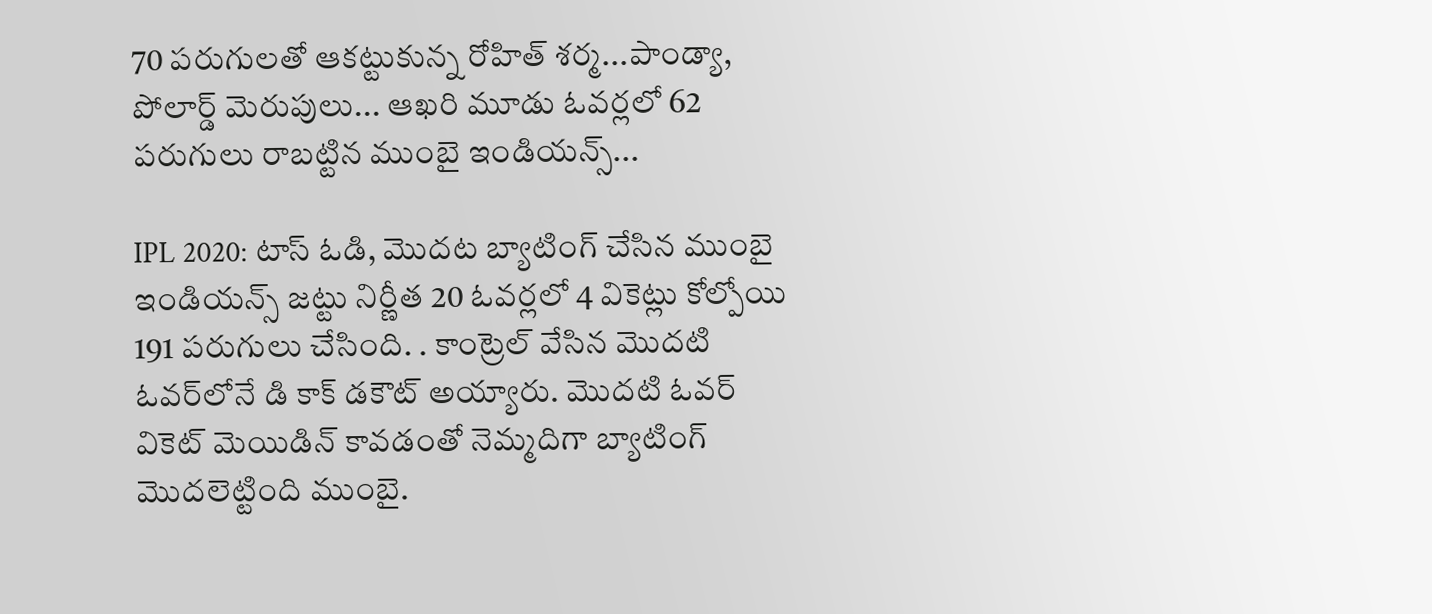70 పరుగులతో ఆకట్టుకున్న రోహిత్ శర్మ...పాండ్యా, పోలార్డ్ మెరుపులు... ఆఖరి మూడు ఓవర్లలో 62 పరుగులు రాబట్టిన ముంబై ఇండియన్స్...

IPL 2020: టాస్ ఓడి, మొదట బ్యాటింగ్ చేసిన ముంబై ఇండియన్స్ జట్టు నిర్ణీత 20 ఓవర్లలో 4 వికెట్లు కోల్పోయి 191 పరుగులు చేసింది. . కాంట్రెల్ వేసిన మొదటి ఓవర్‌లోనే డి కాక్ డకౌట్ అయ్యారు. మొదటి ఓవర్‌ వికెట్ మెయిడిన్ కావడంతో నెమ్మదిగా బ్యాటింగ్ మొదలెట్టింది ముంబై.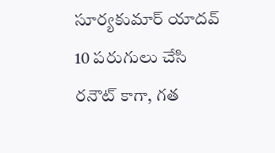సూర్యకుమార్ యాదవ్ 10 పరుగులు చేసి రనౌట్ కాగా, గత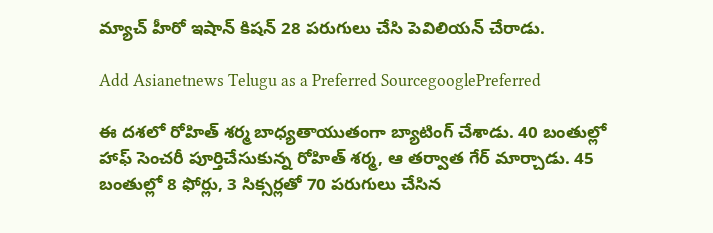మ్యాచ్ హీరో ఇషాన్ కిషన్ 28 పరుగులు చేసి పెవిలియన్ చేరాడు.

Add Asianetnews Telugu as a Preferred SourcegooglePreferred

ఈ దశలో రోహిత్ శర్మ బాధ్యతాయుతంగా బ్యాటింగ్ చేశాడు. 40 బంతుల్లో హాఫ్ సెంచరీ పూర్తిచేసుకున్న రోహిత్ శర్మ, ఆ తర్వాత గేర్ మార్చాడు. 45 బంతుల్లో 8 ఫోర్లు, 3 సిక్సర్లతో 70 పరుగులు చేసిన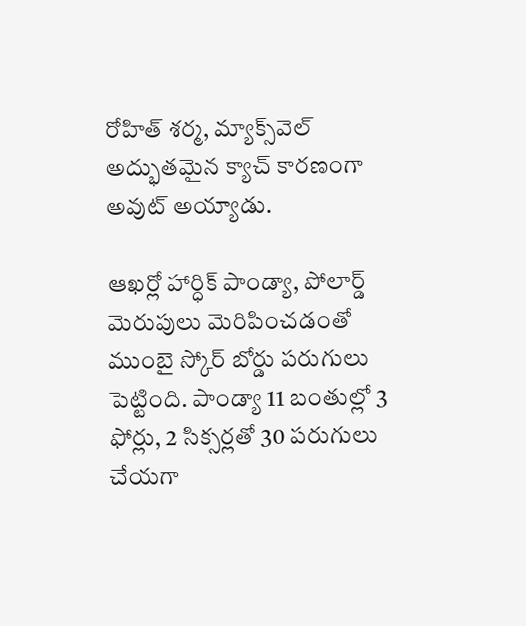రోహిత్ శర్మ, మ్యాక్స్‌వెల్ అద్భుతమైన క్యాచ్ కారణంగా అవుట్ అయ్యాడు.

ఆఖర్లో హార్ధిక్ పాండ్యా, పోలార్డ్ మెరుపులు మెరిపించడంతో ముంబై స్కోర్ బోర్డు పరుగులు పెట్టింది. పాండ్యా 11 బంతుల్లో 3 ఫోర్లు, 2 సిక్సర్లతో 30 పరుగులు చేయగా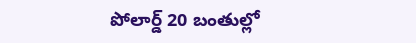పోలార్డ్ 20 బంతుల్లో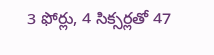3 ఫోర్లు, 4 సిక్సర్లతో 47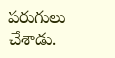పరుగులు చేశాడు.